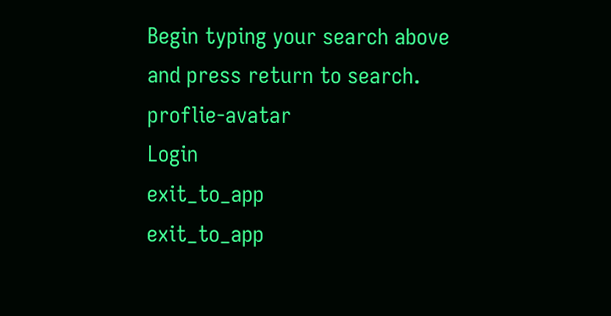Begin typing your search above and press return to search.
proflie-avatar
Login
exit_to_app
exit_to_app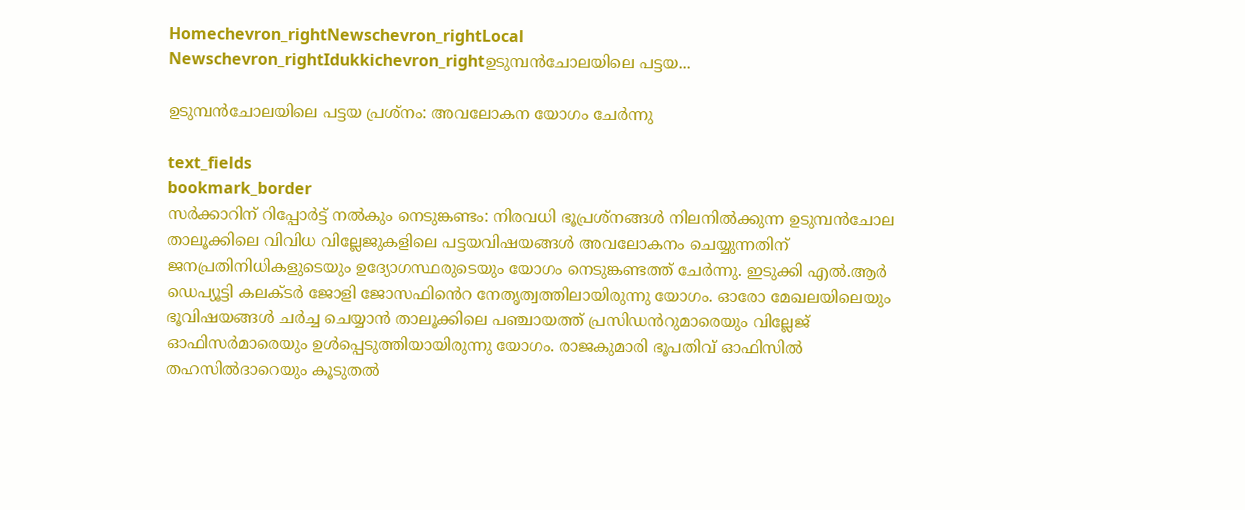Homechevron_rightNewschevron_rightLocal Newschevron_rightIdukkichevron_rightഉടുമ്പന്‍ചോലയിലെ പട്ടയ...

ഉടുമ്പന്‍ചോലയിലെ പട്ടയ പ്രശ്‌നം: അവലോകന യോഗം ചേര്‍ന്നു

text_fields
bookmark_border
സര്‍ക്കാറിന് റിപ്പോര്‍ട്ട് നൽകും നെടുങ്കണ്ടം: നിരവധി ഭൂപ്രശ്നങ്ങള്‍ നിലനില്‍ക്കുന്ന ഉടുമ്പന്‍ചോല താലൂക്കിലെ വിവിധ വില്ലേജുകളിലെ പട്ടയവിഷയങ്ങള്‍ അവലോകനം ചെയ്യുന്നതിന് ജനപ്രതിനിധികളുടെയും ഉദ്യോഗസ്ഥരുടെയും യോഗം നെടുങ്കണ്ടത്ത് ചേർന്നു. ഇടുക്കി എല്‍.ആര്‍ ഡെപ്യൂട്ടി കലക്ടര്‍ ജോളി ജോസഫിൻെറ നേതൃത്വത്തിലായിരുന്നു യോഗം. ഓരോ മേഖലയിലെയും ഭൂവിഷയങ്ങള്‍ ചര്‍ച്ച ചെയ്യാൻ താലൂക്കിലെ പഞ്ചായത്ത് പ്രസിഡൻറുമാരെയും വില്ലേജ് ഓഫിസര്‍മാരെയും ഉൾപ്പെടുത്തിയായിരുന്നു യോഗം. രാജകുമാരി ഭൂപതിവ് ഓഫിസില്‍ തഹസില്‍ദാറെയും കൂടുതല്‍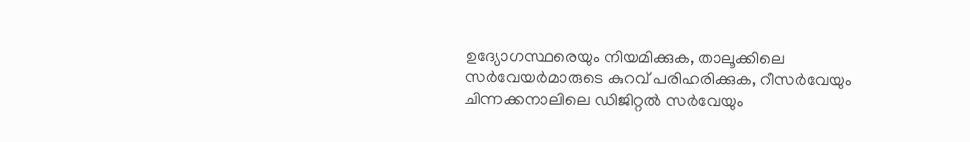ഉദ്യോഗസ്ഥരെയും നിയമിക്കുക, താലൂക്കിലെ സർവേയർമാരുടെ കുറവ് പരിഹരിക്കുക, റീസർവേയും ചിന്നക്കനാലിലെ ഡിജിറ്റല്‍ സർവേയും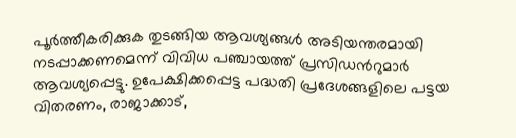പൂര്‍ത്തീകരിക്കുക തുടങ്ങിയ ആവശ്യങ്ങള്‍ അടിയന്തരമായി നടപ്പാക്കണമെന്ന് വിവിധ പഞ്ചായത്ത് പ്രസിഡൻറുമാർ ആവശ്യപ്പെട്ടു. ഉപേക്ഷിക്കപ്പെട്ട പദ്ധതി പ്രദേശങ്ങളിലെ പട്ടയ വിതരണം, രാജാക്കാട്,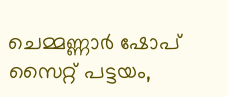ചെമ്മണ്ണാര്‍ ഷോപ് സൈറ്റ് പട്ടയം,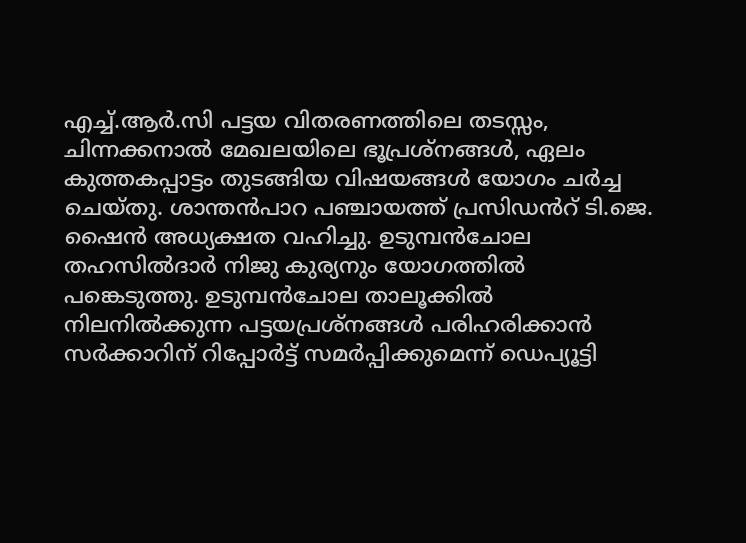എച്ച്.ആര്‍.സി പട്ടയ വിതരണത്തിലെ തടസ്സം, ചിന്നക്കനാല്‍ മേഖലയിലെ ഭൂപ്രശ്നങ്ങള്‍, ഏലം കുത്തകപ്പാട്ടം തുടങ്ങിയ വിഷയങ്ങള്‍ യോഗം ചര്‍ച്ച ചെയ്തു. ശാന്തന്‍പാറ പഞ്ചായത്ത് പ്രസിഡൻറ് ടി.ജെ. ഷൈന്‍ അധ്യക്ഷത വഹിച്ചു. ഉടുമ്പന്‍ചോല തഹസില്‍ദാര്‍ നിജു കുര്യനും യോഗത്തില്‍ പങ്കെടുത്തു. ഉടുമ്പന്‍ചോല താലൂക്കില്‍ നിലനില്‍ക്കുന്ന പട്ടയപ്രശ്നങ്ങള്‍ പരിഹരിക്കാൻ സര്‍ക്കാറിന് റിപ്പോര്‍ട്ട് സമര്‍പ്പിക്കുമെന്ന് ഡെപ്യൂട്ടി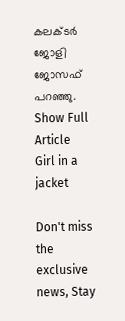കലക്ടർ ജോളി ജോസഫ് പറഞ്ഞു.
Show Full Article
Girl in a jacket

Don't miss the exclusive news, Stay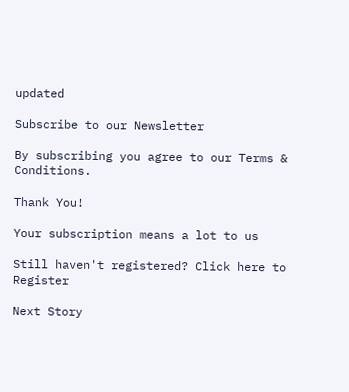updated

Subscribe to our Newsletter

By subscribing you agree to our Terms & Conditions.

Thank You!

Your subscription means a lot to us

Still haven't registered? Click here to Register

Next Story